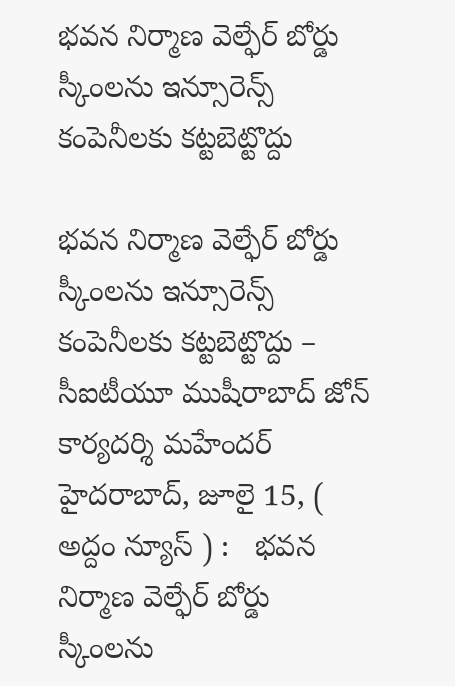భవన నిర్మాణ వెల్ఫేర్ బోర్డు స్కీంలను ఇన్సూరెన్స్ కంపెనీలకు కట్టబెట్టొద్దు

భవన నిర్మాణ వెల్ఫేర్ బోర్డు స్కీంలను ఇన్సూరెన్స్ కంపెనీలకు కట్టబెట్టొద్దు – సీఐటీయూ ముషీరాబాద్ జోన్ కార్యదర్శి మ‌హేంద‌ర్‌ హైద‌రాబాద్‌, జూలై 15, ( అద్దం న్యూస్ ) :   భవన నిర్మాణ వెల్ఫేర్ బోర్డు స్కీంలను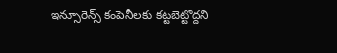ఇన్సూరెన్స్ కంపెనీలకు కట్టబెట్టొద్దని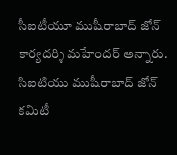సీఐటీయూ ముషీరాబాద్ జోన్ కార్యదర్శి మ‌హేంద‌ర్ అన్నారు. సిఐటియు ముషీరాబాద్ జోన్ కమిటీ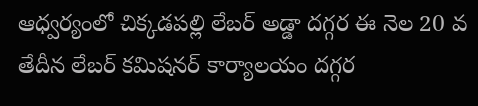ఆధ్వర్యంలో చిక్కడపల్లి లేబ‌ర్‌ అడ్డా దగ్గర ఈ నెల 20 వ తేదీన లేబర్ కమిషనర్ కార్యాలయం దగ్గర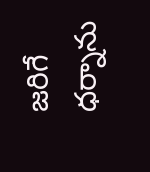జరిగే ధర్నాను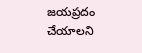జయప్రదం చేయాలని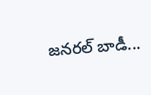జనరల్ బాడీ...